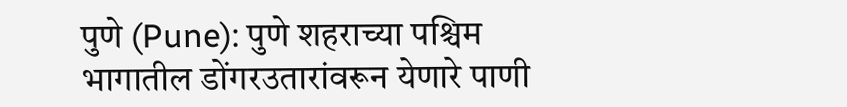पुणे (Pune): पुणे शहराच्या पश्चिम भागातील डोंगरउतारांवरून येणारे पाणी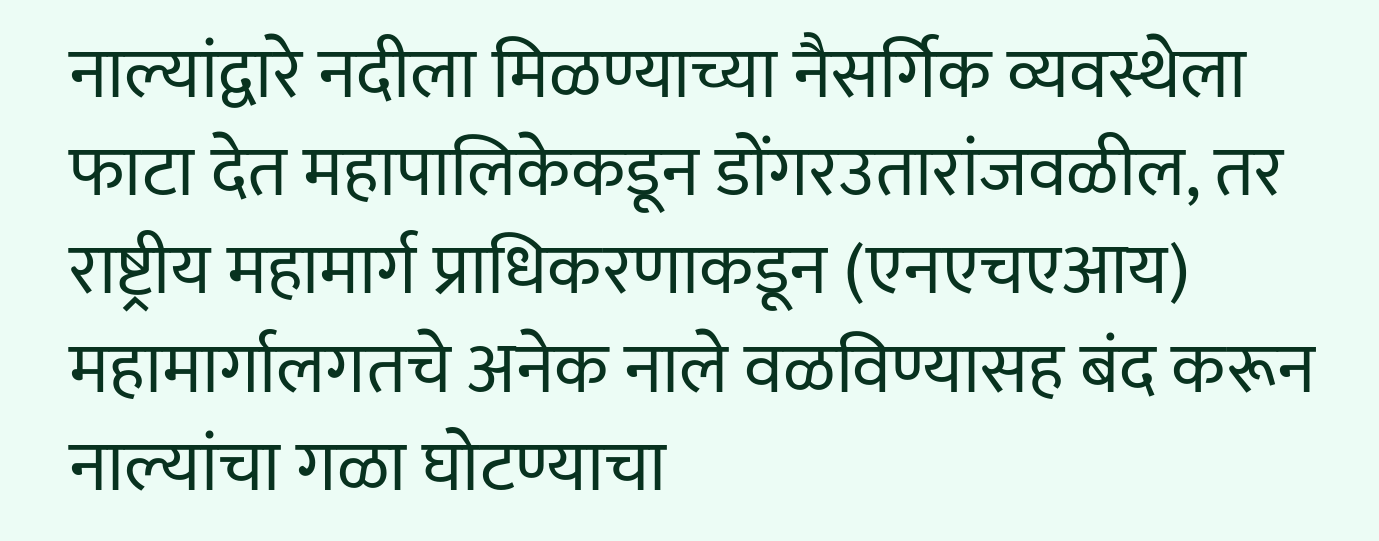नाल्यांद्वारे नदीला मिळण्याच्या नैसर्गिक व्यवस्थेला फाटा देत महापालिकेकडून डोंगरउतारांजवळील, तर राष्ट्रीय महामार्ग प्राधिकरणाकडून (एनएचएआय) महामार्गालगतचे अनेक नाले वळविण्यासह बंद करून नाल्यांचा गळा घोटण्याचा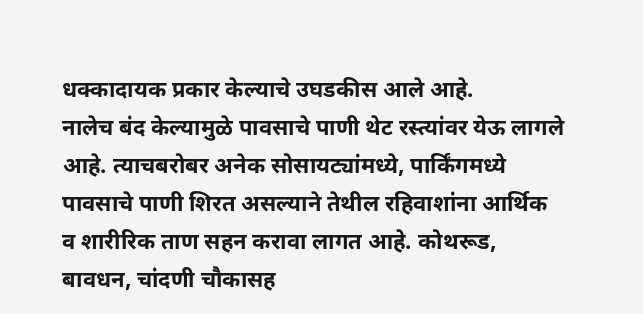धक्कादायक प्रकार केल्याचे उघडकीस आले आहे.
नालेच बंद केल्यामुळे पावसाचे पाणी थेट रस्त्यांवर येऊ लागले आहे. त्याचबरोबर अनेक सोसायट्यांमध्ये, पार्किंगमध्ये पावसाचे पाणी शिरत असल्याने तेथील रहिवाशांना आर्थिक व शारीरिक ताण सहन करावा लागत आहे. कोथरूड, बावधन, चांदणी चौकासह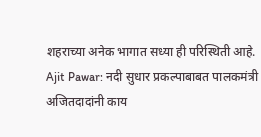शहराच्या अनेक भागात सध्या ही परिस्थिती आहे.
Ajit Pawar: नदी सुधार प्रकल्पाबाबत पालकमंत्री अजितदादांनी काय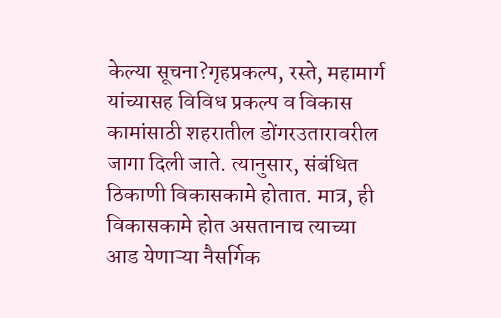केल्या सूचना?गृहप्रकल्प, रस्ते, महामार्ग यांच्यासह विविध प्रकल्प व विकास कामांसाठी शहरातील डोंगरउतारावरील जागा दिली जाते. त्यानुसार, संबंधित ठिकाणी विकासकामे होतात. मात्र, ही विकासकामे होत असतानाच त्याच्या आड येणाऱ्या नैसर्गिक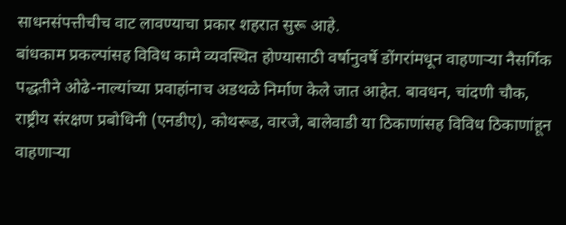साधनसंपत्तीचीच वाट लावण्याचा प्रकार शहरात सुरू आहे.
बांधकाम प्रकल्पांसह विविध कामे व्यवस्थित होण्यासाठी वर्षानुवर्षे डोंगरांमधून वाहणाऱ्या नैसर्गिक पद्धतीने ओढे-नाल्यांच्या प्रवाहांनाच अडथळे निर्माण केले जात आहेत. बावधन, चांदणी चौक, राष्ट्रीय संरक्षण प्रबोधिनी (एनडीए), कोथरूड, वारजे, बालेवाडी या ठिकाणांसह विविध ठिकाणांहून वाहणाऱ्या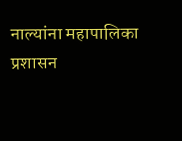नाल्यांना महापालिका प्रशासन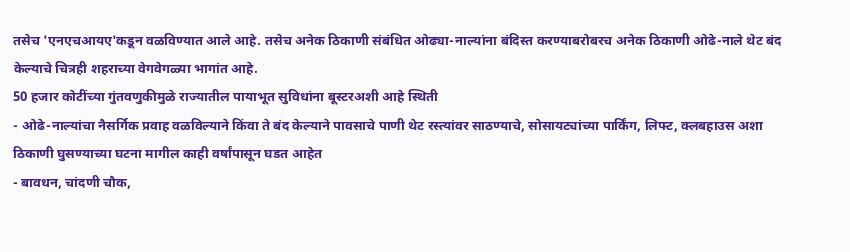तसेच 'एनएचआयए'कडून वळविण्यात आले आहे. तसेच अनेक ठिकाणी संबंधित ओढ्या-नाल्यांना बंदिस्त करण्याबरोबरच अनेक ठिकाणी ओढे-नाले थेट बंद केल्याचे चित्रही शहराच्या वेगवेगळ्या भागांत आहे.
50 हजार कोटींच्या गुंतवणुकीमुळे राज्यातील पायाभूत सुविधांना बूस्टरअशी आहे स्थिती
- ओढे-नाल्यांचा नैसर्गिक प्रवाह वळविल्याने किंवा ते बंद केल्याने पावसाचे पाणी थेट रस्त्यांवर साठण्याचे, सोसायट्यांच्या पार्किंग, लिफ्ट, क्लबहाउस अशा ठिकाणी घुसण्याच्या घटना मागील काही वर्षांपासून घडत आहेत
- बावधन, चांदणी चौक,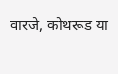वारजे, कोथरूड या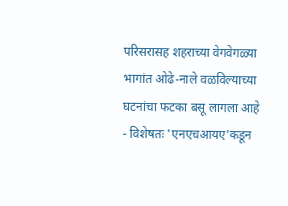परिसरासह शहराच्या वेगवेगळ्या भागांत ओढे-नाले वळविल्याच्या घटनांचा फटका बसू लागला आहे
- विशेषतः 'एनएचआयए'कडून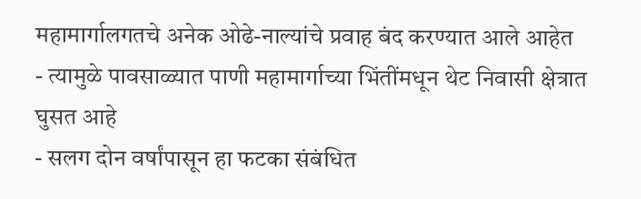महामार्गालगतचे अनेक ओढे-नाल्यांचे प्रवाह बंद करण्यात आले आहेत
- त्यामुळे पावसाळ्यात पाणी महामार्गाच्या भिंतींमधून थेट निवासी क्षेत्रात घुसत आहे
- सलग दोन वर्षांपासून हा फटका संबंधित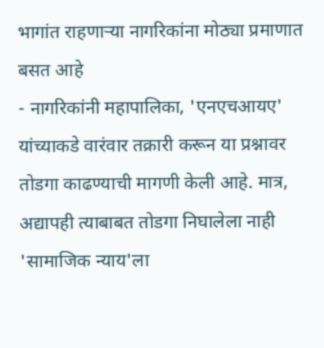भागांत राहणाऱ्या नागरिकांना मोठ्या प्रमाणात बसत आहे
- नागरिकांनी महापालिका, 'एनएचआयए' यांच्याकडे वारंवार तक्रारी करून या प्रश्नावर तोडगा काढण्याची मागणी केली आहे. मात्र, अद्यापही त्याबाबत तोडगा निघालेला नाही
'सामाजिक न्याय'ला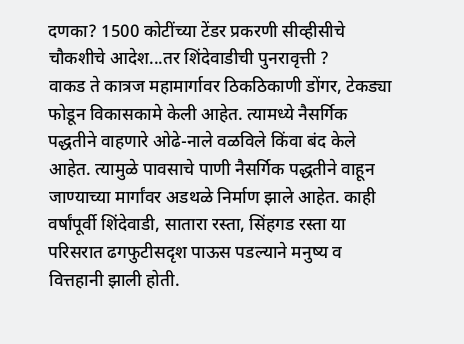दणका? 1500 कोटींच्या टेंडर प्रकरणी सीव्हीसीचे चौकशीचे आदेश...तर शिंदेवाडीची पुनरावृत्ती ?
वाकड ते कात्रज महामार्गावर ठिकठिकाणी डोंगर, टेकड्या फोडून विकासकामे केली आहेत. त्यामध्ये नैसर्गिक पद्धतीने वाहणारे ओढे-नाले वळविले किंवा बंद केले आहेत. त्यामुळे पावसाचे पाणी नैसर्गिक पद्धतीने वाहून जाण्याच्या मार्गांवर अडथळे निर्माण झाले आहेत. काही वर्षांपूर्वी शिंदेवाडी, सातारा रस्ता, सिंहगड रस्ता या परिसरात ढगफुटीसदृश पाऊस पडल्याने मनुष्य व वित्तहानी झाली होती.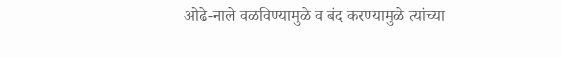ओढे-नाले वळविण्यामुळे व बंद करण्यामुळे त्यांच्या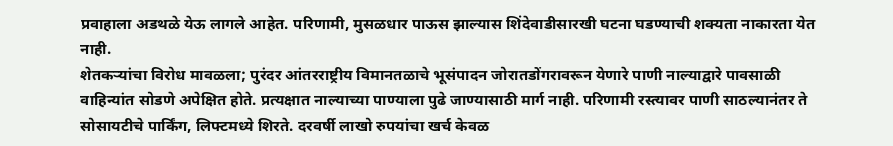प्रवाहाला अडथळे येऊ लागले आहेत. परिणामी, मुसळधार पाऊस झाल्यास शिंदेवाडीसारखी घटना घडण्याची शक्यता नाकारता येत नाही.
शेतकऱ्यांचा विरोध मावळला; पुरंदर आंतरराष्ट्रीय विमानतळाचे भूसंपादन जोरातडोंगरावरून येणारे पाणी नाल्याद्वारे पावसाळी वाहिन्यांत सोडणे अपेक्षित होते. प्रत्यक्षात नाल्याच्या पाण्याला पुढे जाण्यासाठी मार्ग नाही. परिणामी रस्त्यावर पाणी साठल्यानंतर ते सोसायटीचे पार्किंग, लिफ्टमध्ये शिरते. दरवर्षी लाखो रुपयांचा खर्च केवळ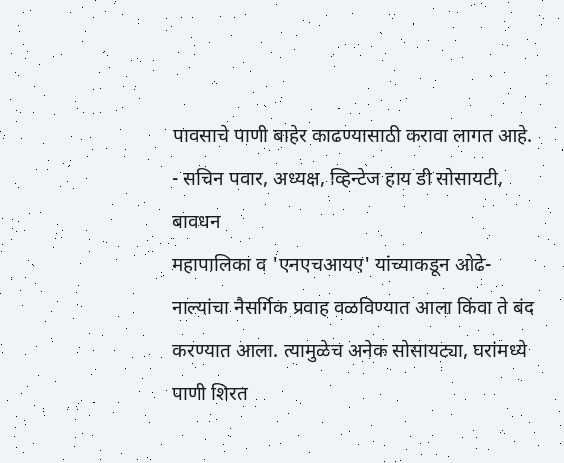पावसाचे पाणी बाहेर काढण्यासाठी करावा लागत आहे.
- सचिन पवार, अध्यक्ष, व्हिन्टेज हाय डी सोसायटी, बावधन
महापालिका व 'एनएचआयए' यांच्याकडून ओढे-नाल्यांचा नैसर्गिक प्रवाह वळविण्यात आला किंवा ते बंद करण्यात आला. त्यामुळेच अनेक सोसायट्या, घरांमध्ये पाणी शिरत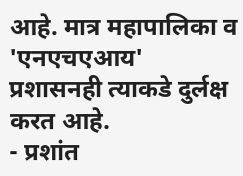आहे. मात्र महापालिका व 'एनएचएआय' प्रशासनही त्याकडे दुर्लक्ष करत आहे.
- प्रशांत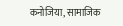कनोजिया, सामाजिक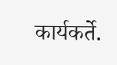कार्यकर्ते.